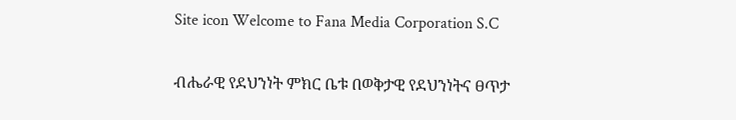Site icon Welcome to Fana Media Corporation S.C

ብሔራዊ የደህንነት ምክር ቤቱ በወቅታዊ የደህንነትና ፀጥታ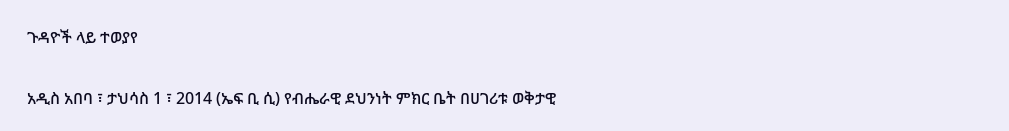ጉዳዮች ላይ ተወያየ

አዲስ አበባ ፣ ታህሳስ 1 ፣ 2014 (ኤፍ ቢ ሲ) የብሔራዊ ደህንነት ምክር ቤት በሀገሪቱ ወቅታዊ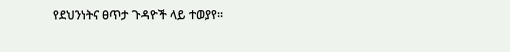የደህንነትና ፀጥታ ጉዳዮች ላይ ተወያየ።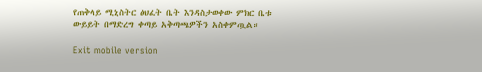የጠቅላይ ሚኒስትር ፅህፈት ቤት እንዳስታወቀው ምክር ቤቱ ውይይት በማድረግ ቀጣይ አቅጣጫዎችን አስቀምጧል።

Exit mobile version